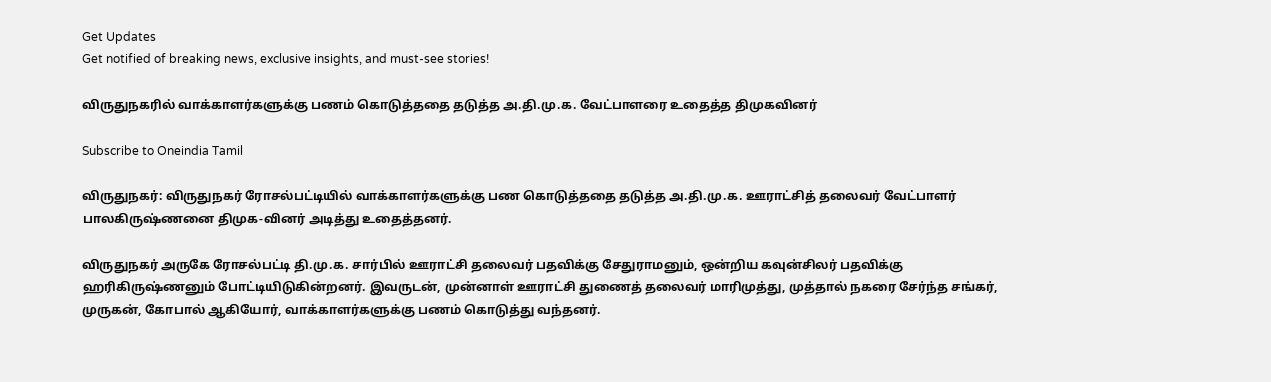Get Updates
Get notified of breaking news, exclusive insights, and must-see stories!

விருதுநகரில் வாக்காளர்களுக்கு பணம் கொடுத்ததை தடுத்த அ.தி.மு.க. வேட்பாளரை உதைத்த திமுகவினர்

Subscribe to Oneindia Tamil

விருதுநகர்: விருதுநகர் ரோசல்பட்டியில் வாக்காளர்களுக்கு பண கொடுத்ததை தடுத்த அ.தி.மு.க. ஊராட்சித் தலைவர் வேட்பாளர் பாலகிருஷ்ணனை திமுக-வினர் அடித்து உதைத்தனர்.

விருதுநகர் அருகே ரோசல்பட்டி தி.மு.க. சார்பில் ஊராட்சி தலைவர் பதவிக்கு சேதுராமனும், ஒன்றிய கவுன்சிலர் பதவிக்கு ஹரிகிருஷ்ணனும் போட்டியிடுகின்றனர். இவருடன், முன்னாள் ஊராட்சி துணைத் தலைவர் மாரிமுத்து, முத்தால் நகரை சேர்ந்த சங்கர், முருகன், கோபால் ஆகியோர், வாக்காளர்களுக்கு பணம் கொடுத்து வந்தனர்.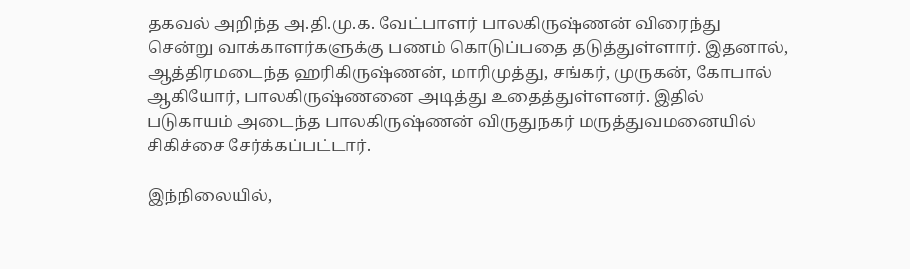தகவல் அறிந்த அ.தி.மு.க. வேட்பாளர் பாலகிருஷ்ணன் விரைந்து சென்று வாக்காளர்களுக்கு பணம் கொடுப்பதை தடுத்துள்ளார். இதனால், ஆத்திரமடைந்த ஹரிகிருஷ்ணன், மாரிமுத்து, சங்கர், முருகன், கோபால் ஆகியோர், பாலகிருஷ்ணனை அடித்து உதைத்துள்ளனர். இதில் படுகாயம் அடைந்த பாலகிருஷ்ணன் விருதுநகர் மருத்துவமனையில் சிகிச்சை சேர்க்கப்பட்டார்.

இந்நிலையில்,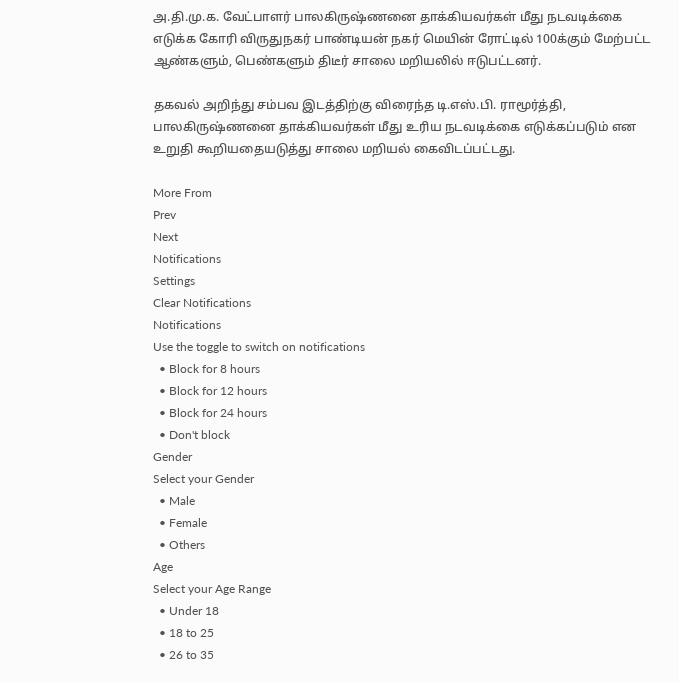அ.தி.மு.க. வேட்பாளர் பாலகிருஷ்ணனை தாக்கியவர்கள் மீது நடவடிக்கை எடுக்க கோரி விருதுநகர் பாண்டியன் நகர் மெயின் ரோட்டில் 100க்கும் மேற்பட்ட ஆண்களும், பெண்களும் திடீர் சாலை மறியலில் ஈடுபட்டனர்.

தகவல் அறிந்து சம்பவ இடத்திற்கு விரைந்த டி.எஸ்.பி. ராமூர்த்தி, பாலகிருஷ்ணனை தாக்கியவர்கள் மீது உரிய நடவடிக்கை எடுக்கப்படும் என உறுதி கூறியதையடுத்து சாலை மறியல் கைவிடப்பட்டது.

More From
Prev
Next
Notifications
Settings
Clear Notifications
Notifications
Use the toggle to switch on notifications
  • Block for 8 hours
  • Block for 12 hours
  • Block for 24 hours
  • Don't block
Gender
Select your Gender
  • Male
  • Female
  • Others
Age
Select your Age Range
  • Under 18
  • 18 to 25
  • 26 to 35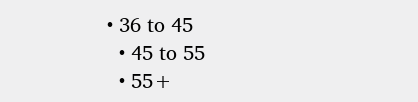• 36 to 45
  • 45 to 55
  • 55+